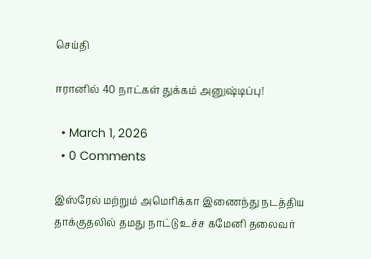செய்தி

ஈரானில் 40 நாட்கள் துக்கம் அனுஷ்டிப்பு!

  • March 1, 2026
  • 0 Comments

இஸ்ரேல் மற்றும் அமெரிக்கா இணைந்து நடத்திய தாக்குதலில் தமது நாட்டு உச்ச கமேனி தலைவர்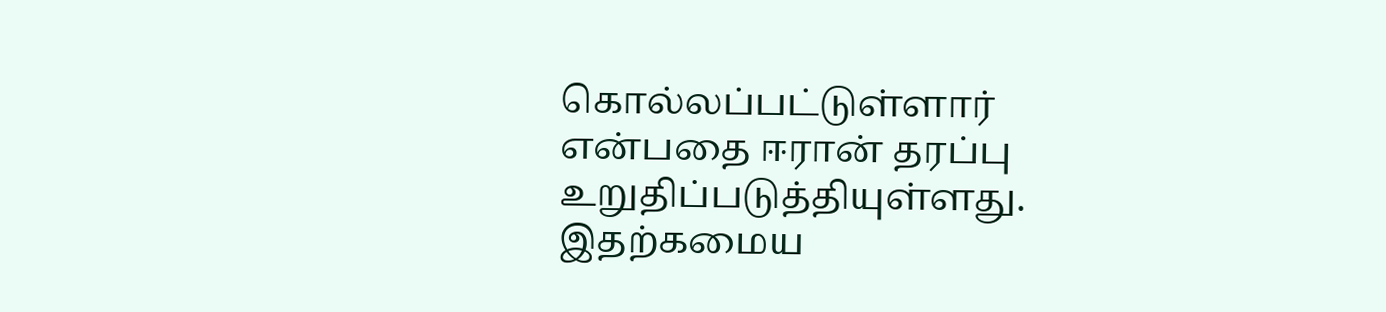கொல்லப்பட்டுள்ளார் என்பதை ஈரான் தரப்பு உறுதிப்படுத்தியுள்ளது. இதற்கமைய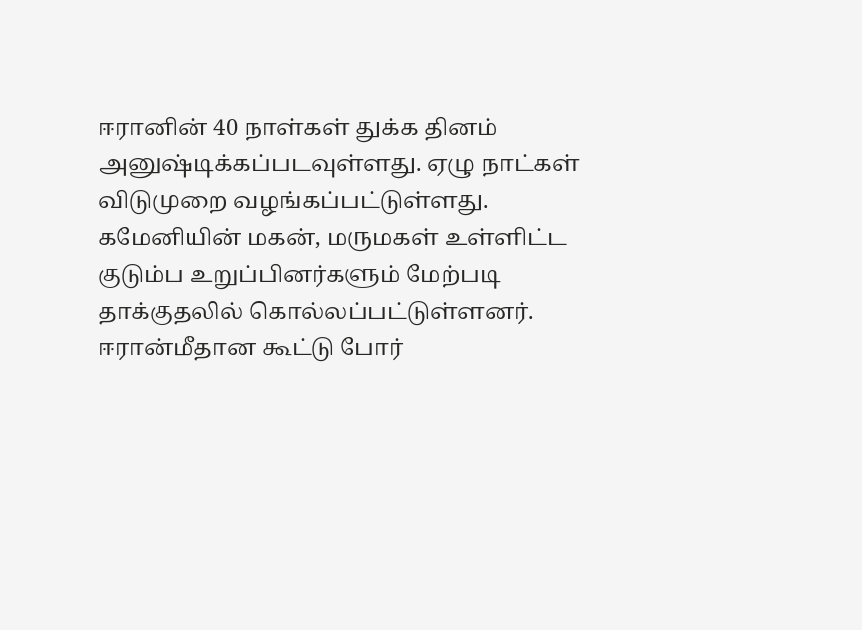ஈரானின் 40 நாள்கள் துக்க தினம் அனுஷ்டிக்கப்படவுள்ளது. ஏழு நாட்கள் விடுமுறை வழங்கப்பட்டுள்ளது. கமேனியின் மகன், மருமகள் உள்ளிட்ட குடும்ப உறுப்பினர்களும் மேற்படி தாக்குதலில் கொல்லப்பட்டுள்ளனர். ஈரான்மீதான கூட்டு போர்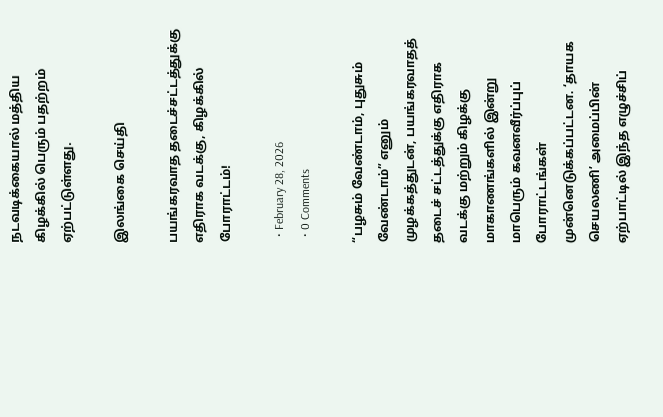நடவடிக்கையால் மத்திய கிழக்கில் பெரும் பதற்றம் ஏற்பட்டுள்ளது.

இலங்கை செய்தி

பயங்கரவாத தடைச்சட்டத்துக்கு எதிராக வடக்கு, கிழக்கில் போராட்டம்!

  • February 28, 2026
  • 0 Comments

“பழசும் வேண்டாம், புதுசும் வேண்டாம்” எனும் முழக்கத்துடன், பயங்கரவாதத் தடைச் சட்டத்துக்கு எதிராக வடக்கு மற்றும் கிழக்கு மாகாணங்களில் இன்று மாபெரும் கவனவீர்ப்புப் போராட்டங்கள் முன்னெடுக்கப்பட்டன. ‘தாயக செயலணி’ அமைப்பின் ஏற்பாட்டில் இந்த எழுச்சிப்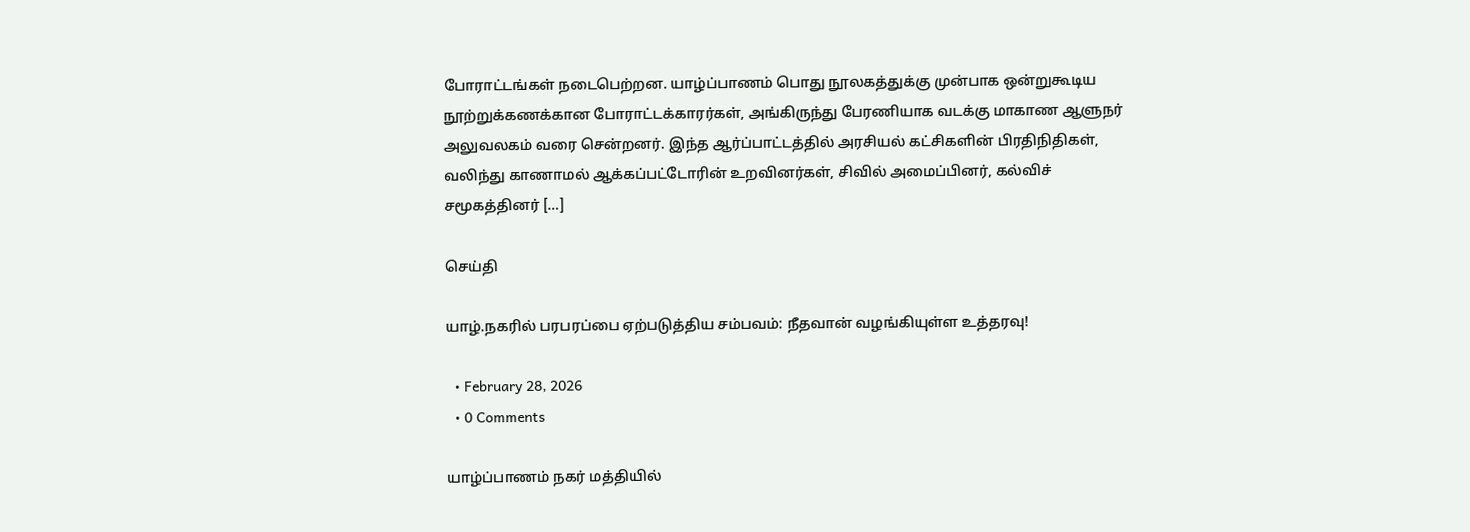போராட்டங்கள் நடைபெற்றன. யாழ்ப்பாணம் பொது நூலகத்துக்கு முன்பாக ஒன்றுகூடிய நூற்றுக்கணக்கான போராட்டக்காரர்கள், அங்கிருந்து பேரணியாக வடக்கு மாகாண ஆளுநர் அலுவலகம் வரை சென்றனர். இந்த ஆர்ப்பாட்டத்தில் அரசியல் கட்சிகளின் பிரதிநிதிகள், வலிந்து காணாமல் ஆக்கப்பட்டோரின் உறவினர்கள், சிவில் அமைப்பினர், கல்விச் சமூகத்தினர் […]

செய்தி

யாழ்.நகரில் பரபரப்பை ஏற்படுத்திய சம்பவம்: நீதவான் வழங்கியுள்ள உத்தரவு!

  • February 28, 2026
  • 0 Comments

யாழ்ப்பாணம் நகர் மத்தியில்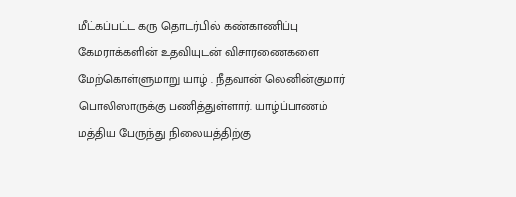மீட்கப்பட்ட கரு தொடர்பில் கண்காணிப்பு கேமராக்களின் உதவியுடன் விசாரணைகளை மேற்கொள்ளுமாறு யாழ் . நீதவான் லெனின்குமார் பொலிஸாருக்கு பணித்துள்ளார். யாழ்ப்பாணம் மத்திய பேருந்து நிலையத்திற்கு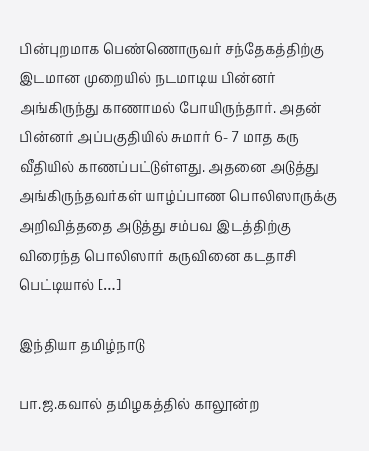பின்புறமாக பெண்ணொருவர் சந்தேகத்திற்கு இடமான முறையில் நடமாடிய பின்னர் அங்கிருந்து காணாமல் போயிருந்தார். அதன் பின்னர் அப்பகுதியில் சுமார் 6- 7 மாத கரு வீதியில் காணப்பட்டுள்ளது. அதனை அடுத்து அங்கிருந்தவர்கள் யாழ்ப்பாண பொலிஸாருக்கு அறிவித்ததை அடுத்து சம்பவ இடத்திற்கு விரைந்த பொலிஸார் கருவினை கடதாசி பெட்டியால் […]

இந்தியா தமிழ்நாடு

பா.ஜ.கவால் தமிழகத்தில் காலூன்ற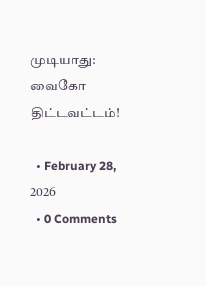முடியாது: வைகோ திட்டவட்டம்!

  • February 28, 2026
  • 0 Comments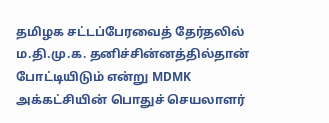தமிழக சட்டப்பேரவைத் தேர்தலில் ம.தி.மு.க. தனிச்சின்னத்தில்தான் போட்டியிடும் என்று MDMK அக்கட்சியின் பொதுச் செயலாளர்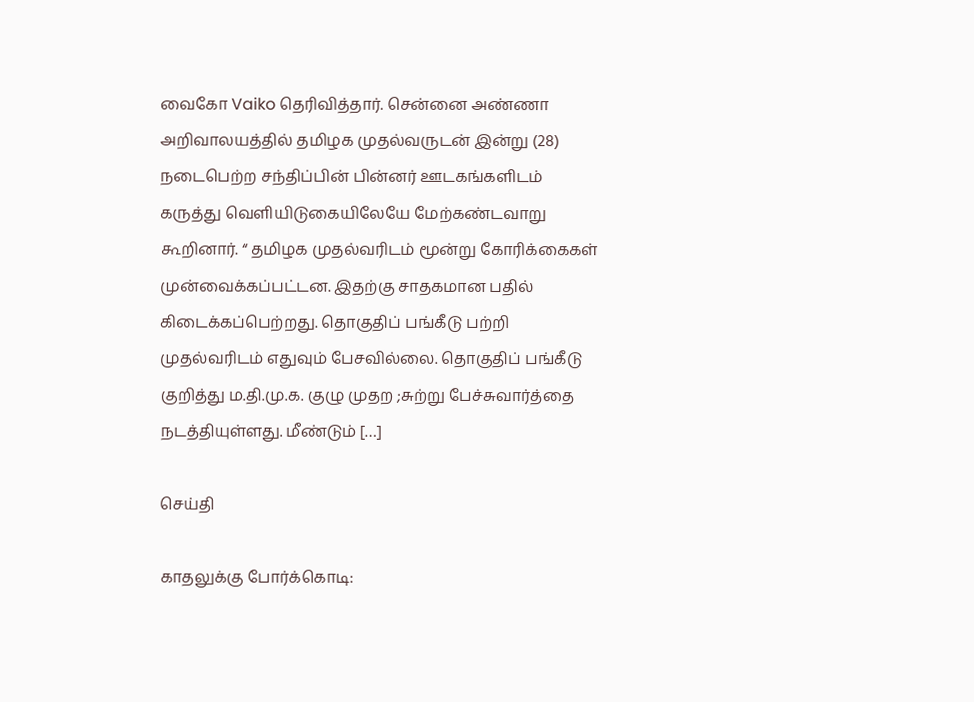வைகோ Vaiko தெரிவித்தார். சென்னை அண்ணா அறிவாலயத்தில் தமிழக முதல்வருடன் இன்று (28) நடைபெற்ற சந்திப்பின் பின்னர் ஊடகங்களிடம் கருத்து வெளியிடுகையிலேயே மேற்கண்டவாறு கூறினார். “ தமிழக முதல்வரிடம் மூன்று கோரிக்கைகள் முன்வைக்கப்பட்டன. இதற்கு சாதகமான பதில் கிடைக்கப்பெற்றது. தொகுதிப் பங்கீடு பற்றி முதல்வரிடம் எதுவும் பேசவில்லை. தொகுதிப் பங்கீடு குறித்து ம.தி.மு.க. குழு முதற ;சுற்று பேச்சுவார்த்தை நடத்தியுள்ளது. மீண்டும் […]

செய்தி

காதலுக்கு போர்க்கொடி: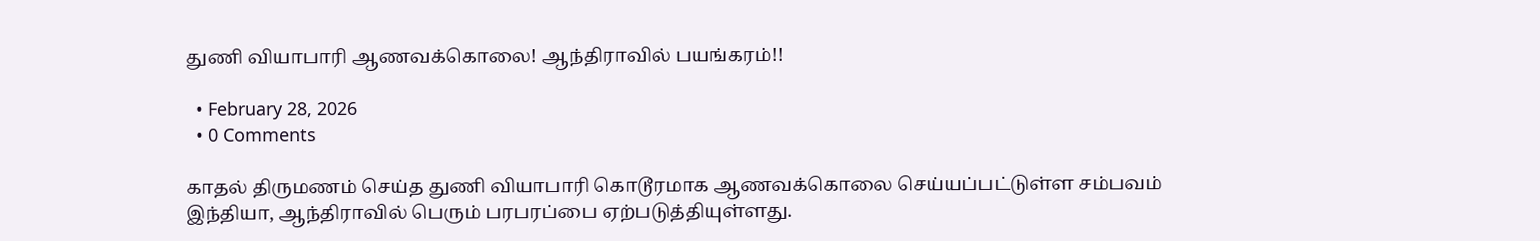துணி வியாபாரி ஆணவக்கொலை! ஆந்திராவில் பயங்கரம்!!

  • February 28, 2026
  • 0 Comments

காதல் திருமணம் செய்த துணி வியாபாரி கொடூரமாக ஆணவக்கொலை செய்யப்பட்டுள்ள சம்பவம் இந்தியா, ஆந்திராவில் பெரும் பரபரப்பை ஏற்படுத்தியுள்ளது.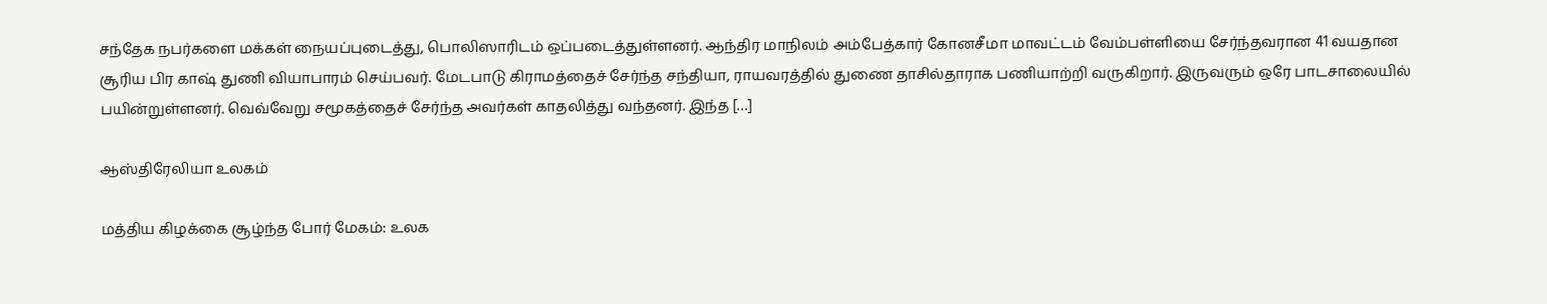சந்தேக நபர்களை மக்கள் நையப்புடைத்து, பொலிஸாரிடம் ஒப்படைத்துள்ளனர். ஆந்திர மாநிலம் அம்பேத்கார் கோனசீமா மாவட்டம் வேம்பள்ளியை சேர்ந்தவரான 41 வயதான சூரிய பிர காஷ் துணி வியாபாரம் செய்பவர். மேடபாடு கிராமத்தைச் சேர்ந்த சந்தியா, ராயவரத்தில் துணை தாசில்தாராக பணியாற்றி வருகிறார். இருவரும் ஒரே பாடசாலையில் பயின்றுள்ளனர். வெவ்வேறு சமூகத்தைச் சேர்ந்த அவர்கள் காதலித்து வந்தனர். இந்த […]

ஆஸ்திரேலியா உலகம்

மத்திய கிழக்கை சூழ்ந்த போர் மேகம்: உலக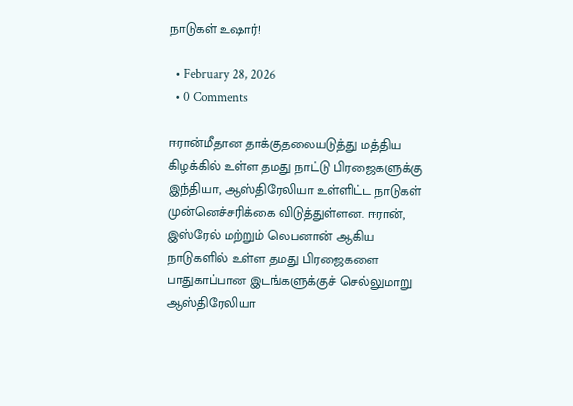நாடுகள் உஷார்!

  • February 28, 2026
  • 0 Comments

ஈரான்மீதான தாக்குதலையடுத்து மத்திய கிழக்கில் உள்ள தமது நாட்டு பிரஜைகளுக்கு இந்தியா, ஆஸ்திரேலியா உள்ளிட்ட நாடுகள் முன்னெச்சரிக்கை விடுத்துள்ளன. ஈரான், இஸ்ரேல் மற்றும் லெபனான் ஆகிய நாடுகளில் உள்ள தமது பிரஜைகளை பாதுகாப்பான இடங்களுக்குச் செல்லுமாறு ஆஸ்திரேலியா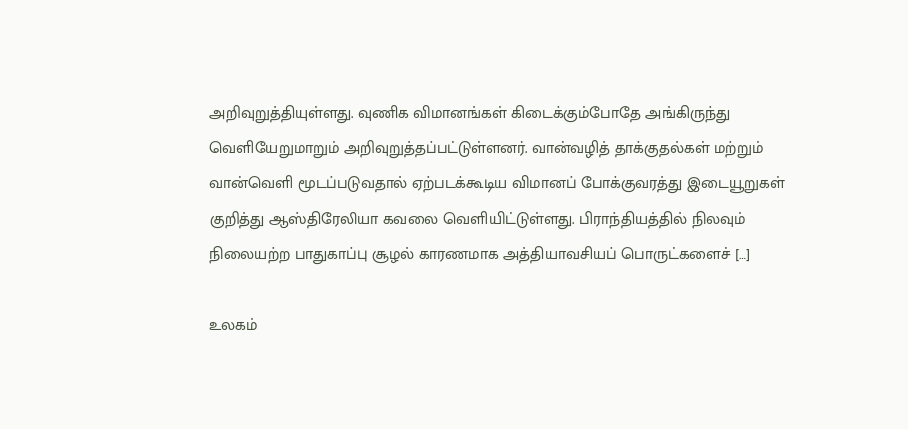அறிவுறுத்தியுள்ளது. வுணிக விமானங்கள் கிடைக்கும்போதே அங்கிருந்து வெளியேறுமாறும் அறிவுறுத்தப்பட்டுள்ளனர். வான்வழித் தாக்குதல்கள் மற்றும் வான்வெளி மூடப்படுவதால் ஏற்படக்கூடிய விமானப் போக்குவரத்து இடையூறுகள் குறித்து ஆஸ்திரேலியா கவலை வெளியிட்டுள்ளது. பிராந்தியத்தில் நிலவும் நிலையற்ற பாதுகாப்பு சூழல் காரணமாக அத்தியாவசியப் பொருட்களைச் […]

உலகம்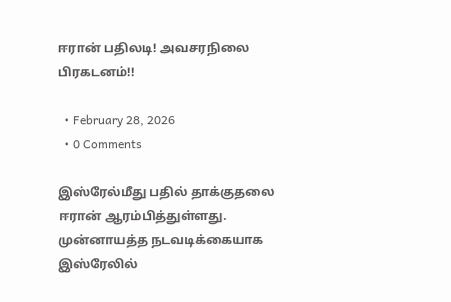ஈரான் பதிலடி! அவசரநிலை பிரகடனம்!!

  • February 28, 2026
  • 0 Comments

இஸ்ரேல்மீது பதில் தாக்குதலை ஈரான் ஆரம்பித்துள்ளது. முன்னாயத்த நடவடிக்கையாக இஸ்ரேலில்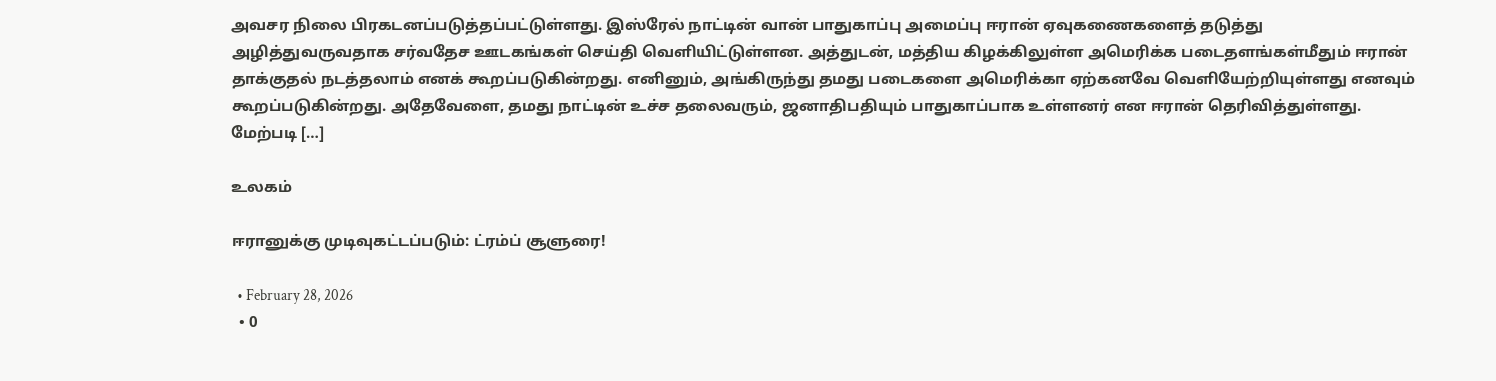அவசர நிலை பிரகடனப்படுத்தப்பட்டுள்ளது. இஸ்ரேல் நாட்டின் வான் பாதுகாப்பு அமைப்பு ஈரான் ஏவுகணைகளைத் தடுத்து அழித்துவருவதாக சர்வதேச ஊடகங்கள் செய்தி வெளியிட்டுள்ளன. அத்துடன், மத்திய கிழக்கிலுள்ள அமெரிக்க படைதளங்கள்மீதும் ஈரான் தாக்குதல் நடத்தலாம் எனக் கூறப்படுகின்றது. எனினும், அங்கிருந்து தமது படைகளை அமெரிக்கா ஏற்கனவே வெளியேற்றியுள்ளது எனவும் கூறப்படுகின்றது. அதேவேளை, தமது நாட்டின் உச்ச தலைவரும், ஜனாதிபதியும் பாதுகாப்பாக உள்ளனர் என ஈரான் தெரிவித்துள்ளது. மேற்படி […]

உலகம்

ஈரானுக்கு முடிவுகட்டப்படும்: ட்ரம்ப் சூளுரை!

  • February 28, 2026
  • 0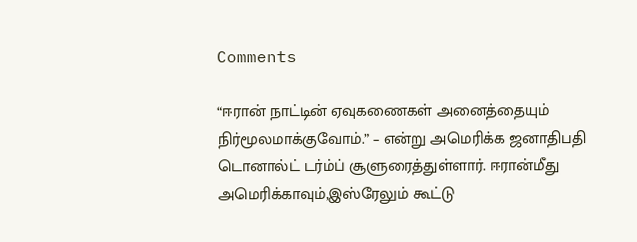Comments

“ஈரான் நாட்டின் ஏவுகணைகள் அனைத்தையும் நிர்மூலமாக்குவோம்.” – என்று அமெரிக்க ஜனாதிபதி டொனால்ட் டர்ம்ப் சூளுரைத்துள்ளார். ஈரான்மீது அமெரிக்காவும்,இஸ்ரேலும் கூட்டு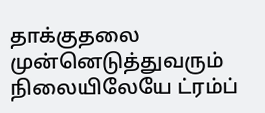தாக்குதலை முன்னெடுத்துவரும் நிலையிலேயே ட்ரம்ப்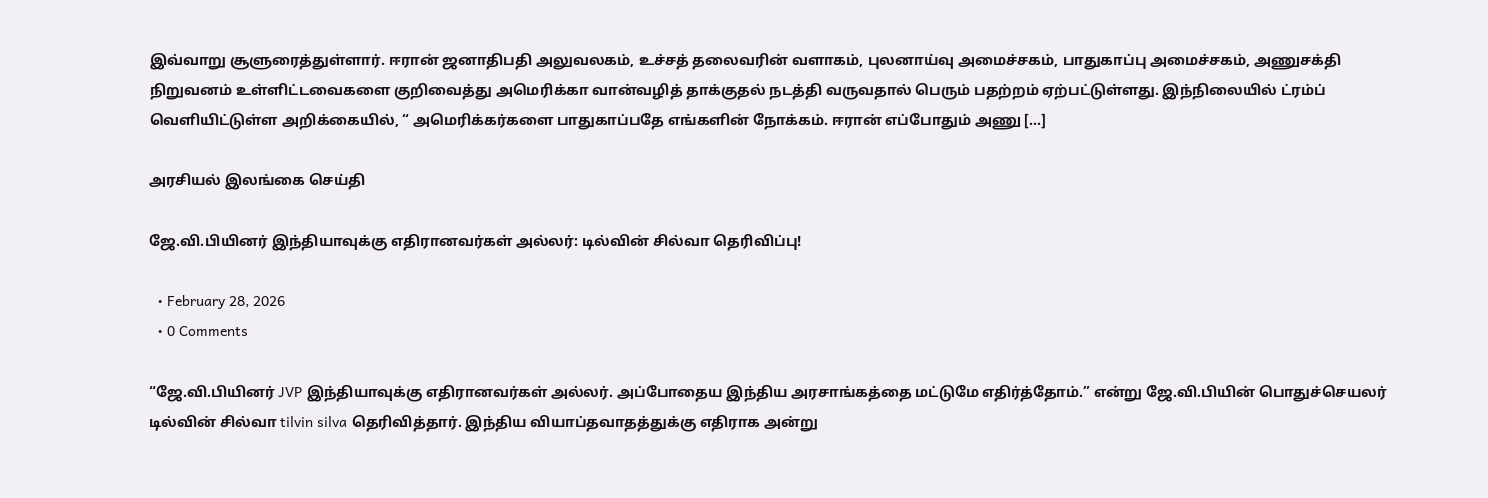இவ்வாறு சூளுரைத்துள்ளார். ஈரான் ஜனாதிபதி அலுவலகம், உச்சத் தலைவரின் வளாகம், புலனாய்வு அமைச்சகம், பாதுகாப்பு அமைச்சகம், அணுசக்தி நிறுவனம் உள்ளிட்டவைகளை குறிவைத்து அமெரிக்கா வான்வழித் தாக்குதல் நடத்தி வருவதால் பெரும் பதற்றம் ஏற்பட்டுள்ளது. இந்நிலையில் ட்ரம்ப் வெளியிட்டுள்ள அறிக்கையில், “ அமெரிக்கர்களை பாதுகாப்பதே எங்களின் நோக்கம். ஈரான் எப்போதும் அணு […]

அரசியல் இலங்கை செய்தி

ஜே.வி.பியினர் இந்தியாவுக்கு எதிரானவர்கள் அல்லர்: டில்வின் சில்வா தெரிவிப்பு!

  • February 28, 2026
  • 0 Comments

“ஜே.வி.பியினர் JVP இந்தியாவுக்கு எதிரானவர்கள் அல்லர். அப்போதைய இந்திய அரசாங்கத்தை மட்டுமே எதிர்த்தோம்.” என்று ஜே.வி.பியின் பொதுச்செயலர் டில்வின் சில்வா tilvin silva தெரிவித்தார். இந்திய வியாப்தவாதத்துக்கு எதிராக அன்று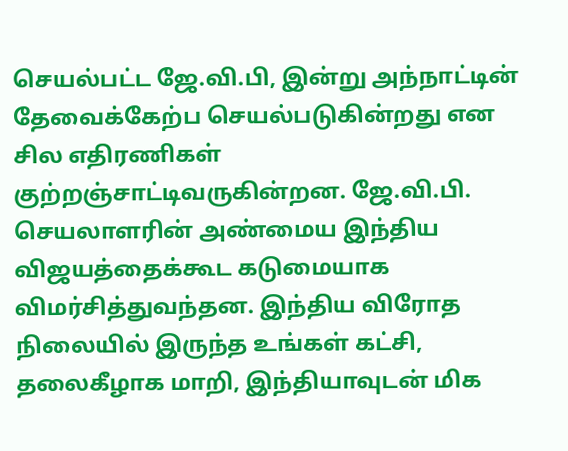செயல்பட்ட ஜே.வி.பி, இன்று அந்நாட்டின் தேவைக்கேற்ப செயல்படுகின்றது என சில எதிரணிகள் குற்றஞ்சாட்டிவருகின்றன. ஜே.வி.பி. செயலாளரின் அண்மைய இந்திய விஜயத்தைக்கூட கடுமையாக விமர்சித்துவந்தன. இந்திய விரோத நிலையில் இருந்த உங்கள் கட்சி, தலைகீழாக மாறி, இந்தியாவுடன் மிக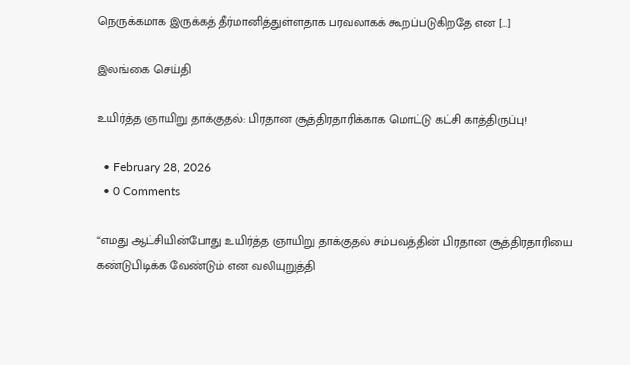நெருக்கமாக இருக்கத் தீர்மானித்துள்ளதாக பரவலாகக் கூறப்படுகிறதே என […]

இலங்கை செய்தி

உயிர்த்த ஞாயிறு தாக்குதல்: பிரதான சூத்திரதாரிக்காக மொட்டு கட்சி காத்திருப்பு!

  • February 28, 2026
  • 0 Comments

“எமது ஆட்சியின்போது உயிர்த்த ஞாயிறு தாக்குதல் சம்பவத்தின் பிரதான சூத்திரதாரியை கண்டுபிடிக்க வேண்டும் என வலியுறுத்தி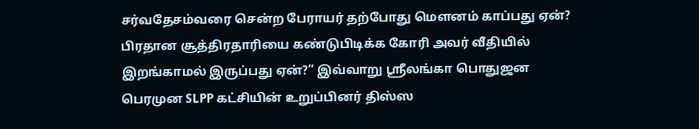சர்வதேசம்வரை சென்ற பேராயர் தற்போது மௌனம் காப்பது ஏன்? பிரதான சூத்திரதாரியை கண்டுபிடிக்க கோரி அவர் வீதியில் இறங்காமல் இருப்பது ஏன்?” இவ்வாறு ஸ்ரீலங்கா பொதுஜன பெரமுன SLPP கட்சியின் உறுப்பினர் திஸ்ஸ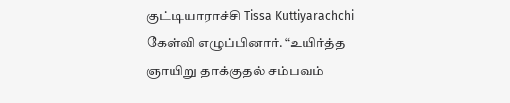குட்டியாராச்சி Tissa Kuttiyarachchi கேள்வி எழுப்பினார். “உயிர்த்த ஞாயிறு தாக்குதல் சம்பவம்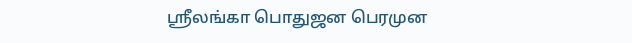ஸ்ரீலங்கா பொதுஜன பெரமுன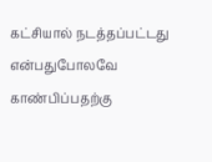கட்சியால் நடத்தப்பட்டது என்பதுபோலவே காண்பிப்பதற்கு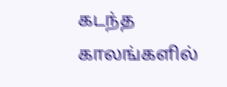கடந்த காலங்களில்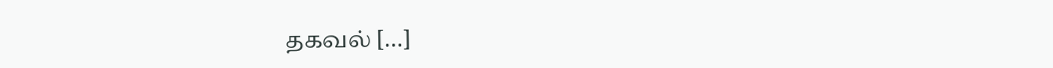தகவல் […]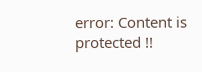error: Content is protected !!